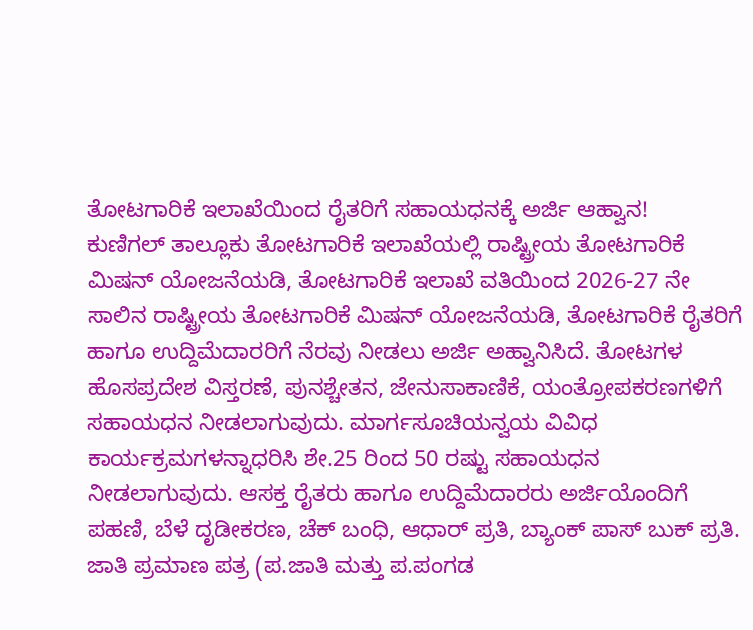ತೋಟಗಾರಿಕೆ ಇಲಾಖೆಯಿಂದ ರೈತರಿಗೆ ಸಹಾಯಧನಕ್ಕೆ ಅರ್ಜಿ ಆಹ್ವಾನ!
ಕುಣಿಗಲ್ ತಾಲ್ಲೂಕು ತೋಟಗಾರಿಕೆ ಇಲಾಖೆಯಲ್ಲಿ ರಾಷ್ಟ್ರೀಯ ತೋಟಗಾರಿಕೆ ಮಿಷನ್ ಯೋಜನೆಯಡಿ, ತೋಟಗಾರಿಕೆ ಇಲಾಖೆ ವತಿಯಿಂದ 2026-27 ನೇ ಸಾಲಿನ ರಾಷ್ಟ್ರೀಯ ತೋಟಗಾರಿಕೆ ಮಿಷನ್ ಯೋಜನೆಯಡಿ, ತೋಟಗಾರಿಕೆ ರೈತರಿಗೆ ಹಾಗೂ ಉದ್ದಿಮೆದಾರರಿಗೆ ನೆರವು ನೀಡಲು ಅರ್ಜಿ ಅಹ್ವಾನಿಸಿದೆ. ತೋಟಗಳ ಹೊಸಪ್ರದೇಶ ವಿಸ್ತರಣೆ, ಪುನಶ್ಚೇತನ, ಜೇನುಸಾಕಾಣಿಕೆ, ಯಂತ್ರೋಪಕರಣಗಳಿಗೆ ಸಹಾಯಧನ ನೀಡಲಾಗುವುದು. ಮಾರ್ಗಸೂಚಿಯನ್ವಯ ವಿವಿಧ ಕಾರ್ಯಕ್ರಮಗಳನ್ನಾಧರಿಸಿ ಶೇ.25 ರಿಂದ 50 ರಷ್ಟು ಸಹಾಯಧನ ನೀಡಲಾಗುವುದು. ಆಸಕ್ತ ರೈತರು ಹಾಗೂ ಉದ್ದಿಮೆದಾರರು ಅರ್ಜಿಯೊಂದಿಗೆ ಪಹಣಿ, ಬೆಳೆ ದೃಡೀಕರಣ, ಚೆಕ್ ಬಂಧಿ, ಆಧಾರ್ ಪ್ರತಿ, ಬ್ಯಾಂಕ್ ಪಾಸ್ ಬುಕ್ ಪ್ರತಿ. ಜಾತಿ ಪ್ರಮಾಣ ಪತ್ರ (ಪ.ಜಾತಿ ಮತ್ತು ಪ.ಪಂಗಡ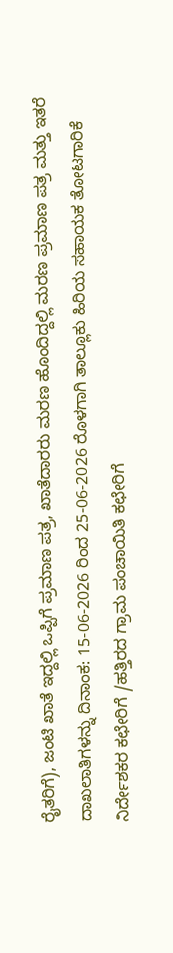ರೈತರಿಗೆ), ಜಂಟಿ ಖಾತೆ ಇದ್ದಲ್ಲಿ ಒಪ್ಪಿಗೆ ಪ್ರಮಾಣ ಪತ್ರ, ಖಾತೆದಾರರು ಮರಣ ಹೊಂದಿದ್ದಲ್ಲಿ ಮರಣ ಪ್ರಮಾಣ ಪತ್ರ ಮತ್ತು ಇತರೆ ದಾಖಲಾತಿಗಳನ್ನು ದಿನಾಂಕ: 15-06-2026 ರಿಂದ 25-06-2026 ರೊಳಗಾಗಿ ತಾಲ್ಲೂಕು ಹಿರಿಯ ಸಹಾಯಕ ತೋಟಗಾರಿಕೆ ನಿರ್ದೇಶಕರ ಕಛೇರಿಗೆ /ಹತ್ತಿರದ ಗ್ರಾಮ ಪಂಚಾಯಿತಿ ಕಛೇರಿಗೆ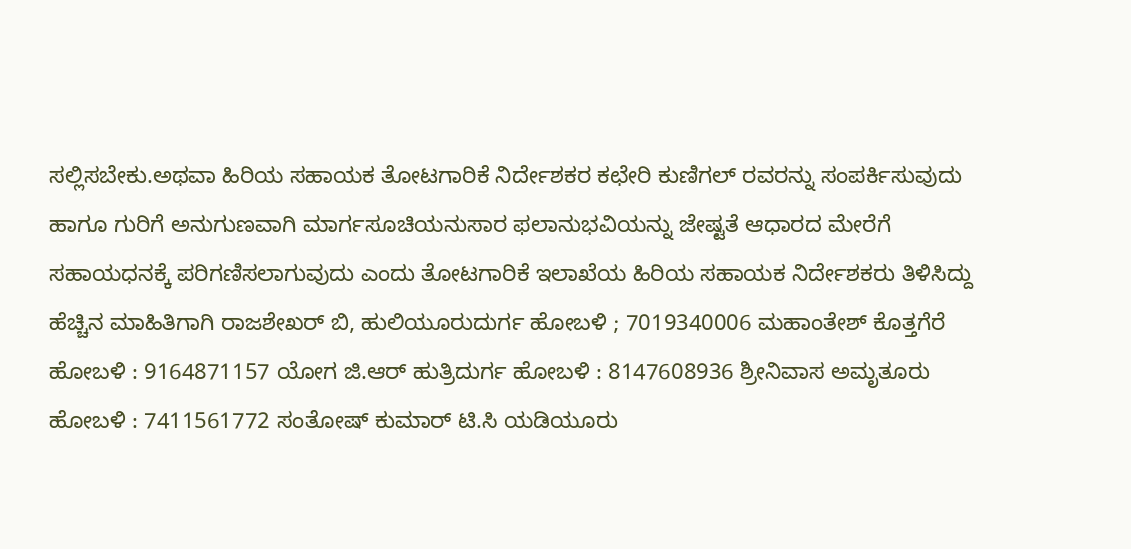ಸಲ್ಲಿಸಬೇಕು.ಅಥವಾ ಹಿರಿಯ ಸಹಾಯಕ ತೋಟಗಾರಿಕೆ ನಿರ್ದೇಶಕರ ಕಛೇರಿ ಕುಣಿಗಲ್ ರವರನ್ನು ಸಂಪರ್ಕಿಸುವುದು ಹಾಗೂ ಗುರಿಗೆ ಅನುಗುಣವಾಗಿ ಮಾರ್ಗಸೂಚಿಯನುಸಾರ ಫಲಾನುಭವಿಯನ್ನು ಜೇಷ್ಟತೆ ಆಧಾರದ ಮೇರೆಗೆ ಸಹಾಯಧನಕ್ಕೆ ಪರಿಗಣಿಸಲಾಗುವುದು ಎಂದು ತೋಟಗಾರಿಕೆ ಇಲಾಖೆಯ ಹಿರಿಯ ಸಹಾಯಕ ನಿರ್ದೇಶಕರು ತಿಳಿಸಿದ್ದು ಹೆಚ್ಚಿನ ಮಾಹಿತಿಗಾಗಿ ರಾಜಶೇಖರ್ ಬಿ, ಹುಲಿಯೂರುದುರ್ಗ ಹೋಬಳಿ ; 7019340006 ಮಹಾಂತೇಶ್ ಕೊತ್ತಗೆರೆ ಹೋಬಳಿ : 9164871157 ಯೋಗ ಜಿ.ಆರ್ ಹುತ್ರಿದುರ್ಗ ಹೋಬಳಿ : 8147608936 ಶ್ರೀನಿವಾಸ ಅಮೃತೂರು ಹೋಬಳಿ : 7411561772 ಸಂತೋಷ್ ಕುಮಾರ್ ಟಿ.ಸಿ ಯಡಿಯೂರು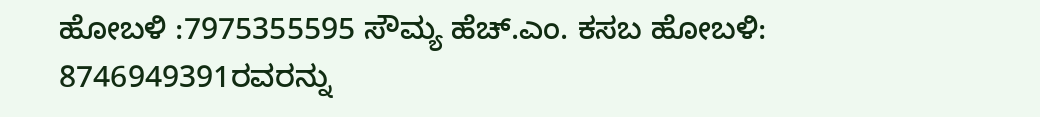ಹೋಬಳಿ :7975355595 ಸೌಮ್ಯ ಹೆಚ್.ಎಂ. ಕಸಬ ಹೋಬಳಿ: 8746949391ರವರನ್ನು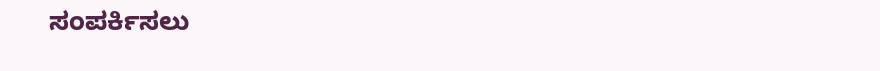ಸಂಪರ್ಕಿಸಲು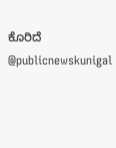ಕೊರಿದೆ @publicnewskunigal